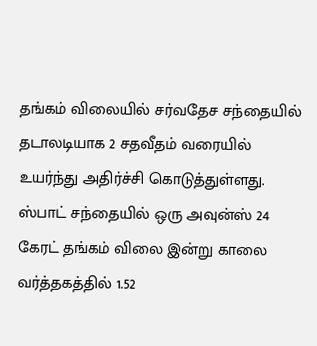தங்கம் விலையில் சர்வதேச சந்தையில் தடாலடியாக 2 சதவீதம் வரையில் உயர்ந்து அதிர்ச்சி கொடுத்துள்ளது. ஸ்பாட் சந்தையில் ஒரு அவுன்ஸ் 24 கேரட் தங்கம் விலை இன்று காலை வர்த்தகத்தில் 1.52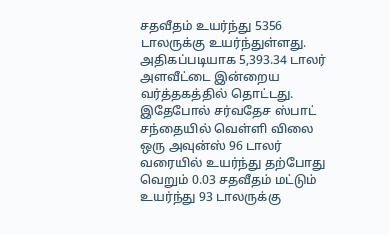சதவீதம் உயர்ந்து 5356 டாலருக்கு உயர்ந்துள்ளது. அதிகப்படியாக 5,393.34 டாலர் அளவீட்டை இன்றைய வர்த்தகத்தில் தொட்டது.
இதேபோல் சர்வதேச ஸ்பாட் சந்தையில் வெள்ளி விலை ஒரு அவுன்ஸ் 96 டாலர் வரையில் உயர்ந்து தற்போது வெறும் 0.03 சதவீதம் மட்டும் உயர்ந்து 93 டாலருக்கு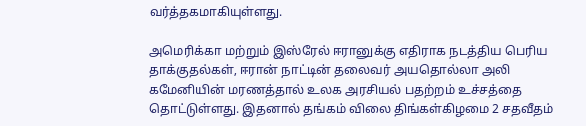வர்த்தகமாகியுள்ளது.

அமெரிக்கா மற்றும் இஸ்ரேல் ஈரானுக்கு எதிராக நடத்திய பெரிய தாக்குதல்கள், ஈரான் நாட்டின் தலைவர் அயதொல்லா அலி கமேனியின் மரணத்தால் உலக அரசியல் பதற்றம் உச்சத்தை தொட்டுள்ளது. இதனால் தங்கம் விலை திங்கள்கிழமை 2 சதவீதம்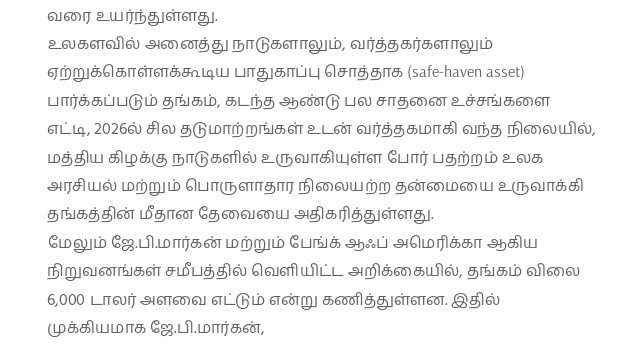வரை உயர்ந்துள்ளது.
உலகளவில் அனைத்து நாடுகளாலும், வர்த்தகர்களாலும் ஏற்றுக்கொள்ளக்கூடிய பாதுகாப்பு சொத்தாக (safe-haven asset) பார்க்கப்படும் தங்கம், கடந்த ஆண்டு பல சாதனை உச்சங்களை எட்டி, 2026ல் சில தடுமாற்றங்கள் உடன் வர்த்தகமாகி வந்த நிலையில், மத்திய கிழக்கு நாடுகளில் உருவாகியுள்ள போர் பதற்றம் உலக அரசியல் மற்றும் பொருளாதார நிலையற்ற தன்மையை உருவாக்கி தங்கத்தின் மீதான தேவையை அதிகரித்துள்ளது.
மேலும் ஜே.பி.மார்கன் மற்றும் பேங்க் ஆஃப் அமெரிக்கா ஆகிய நிறுவனங்கள் சமீபத்தில் வெளியிட்ட அறிக்கையில், தங்கம் விலை 6,000 டாலர் அளவை எட்டும் என்று கணித்துள்ளன. இதில் முக்கியமாக ஜே.பி.மார்கன்,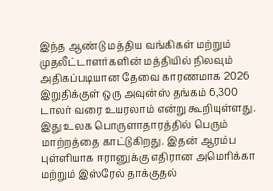இந்த ஆண்டு மத்திய வங்கிகள் மற்றும் முதலீட்டாளர்களின் மத்தியில் நிலவும் அதிகப்படியான தேவை காரணமாக 2026 இறுதிக்குள் ஒரு அவுன்ஸ் தங்கம் 6,300 டாலர் வரை உயரலாம் என்று கூறியுள்ளது. இது உலக பொருளாதாரத்தில் பெரும் மாற்றத்தை காட்டுகிறது. இதன் ஆரம்ப புள்ளியாக ஈரானுக்கு எதிரான அமெரிக்கா மற்றும் இஸ்ரேல் தாக்குதல்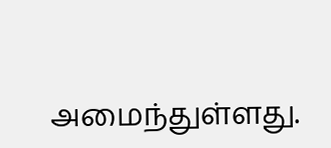அமைந்துள்ளது.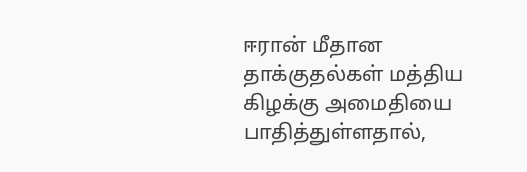ஈரான் மீதான தாக்குதல்கள் மத்திய கிழக்கு அமைதியை பாதித்துள்ளதால்,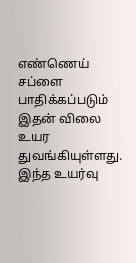எண்ணெய் சப்ளை பாதிக்கப்படும் இதன் விலை உயர துவங்கியுள்ளது. இந்த உயர்வு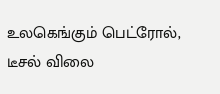உலகெங்கும் பெட்ரோல், டீசல் விலை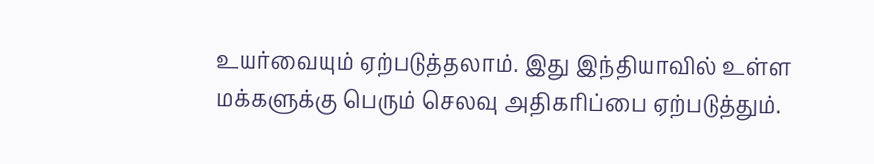உயர்வையும் ஏற்படுத்தலாம். இது இந்தியாவில் உள்ள மக்களுக்கு பெரும் செலவு அதிகரிப்பை ஏற்படுத்தும்.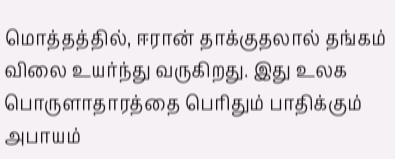மொத்தத்தில், ஈரான் தாக்குதலால் தங்கம் விலை உயர்ந்து வருகிறது. இது உலக பொருளாதாரத்தை பெரிதும் பாதிக்கும் அபாயம்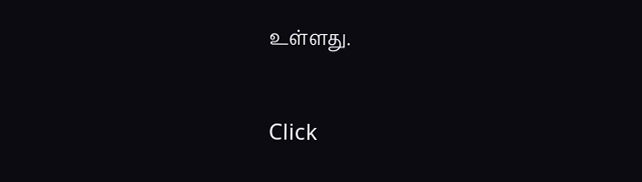உள்ளது.


Click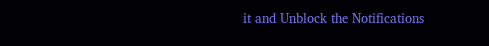it and Unblock the Notifications